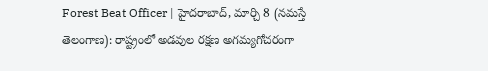Forest Beat Officer | హైదరాబాద్, మార్చి 8 (నమస్తే తెలంగాణ): రాష్ట్రంలో అడవుల రక్షణ అగమ్యగోచరంగా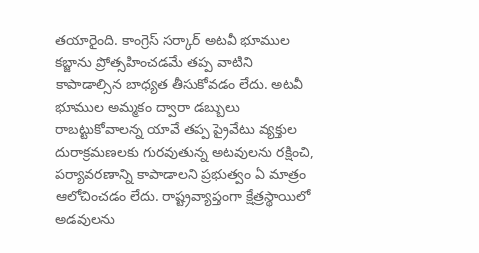తయారైంది. కాంగ్రెస్ సర్కార్ అటవీ భూముల కబ్జాను ప్రోత్సహించడమే తప్ప వాటిని కాపాడాల్సిన బాధ్యత తీసుకోవడం లేదు. అటవీ భూముల అమ్మకం ద్వారా డబ్బులు రాబట్టుకోవాలన్న యావే తప్ప ప్రైవేటు వ్యక్తుల దురాక్రమణలకు గురవుతున్న అటవులను రక్షించి, పర్యావరణాన్ని కాపాడాలని ప్రభుత్వం ఏ మాత్రం ఆలోచించడం లేదు. రాష్ట్రవ్యాప్తంగా క్షేత్రస్థాయిలో అడవులను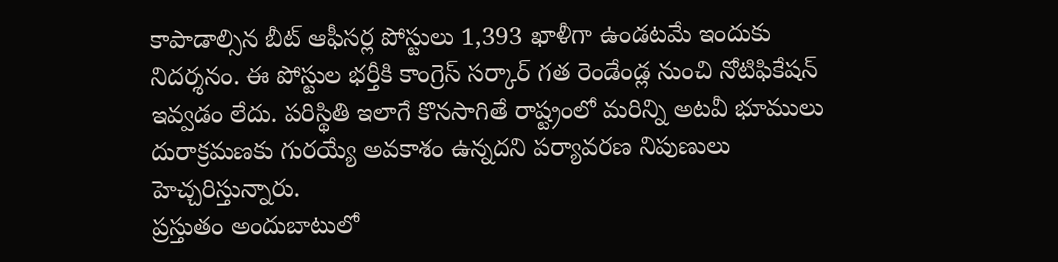కాపాడాల్సిన బీట్ ఆఫీసర్ల పోస్టులు 1,393 ఖాళీగా ఉండటమే ఇందుకు నిదర్శనం. ఈ పోస్టుల భర్తీకి కాంగ్రెస్ సర్కార్ గత రెండేండ్ల నుంచి నోటిఫికేషన్ ఇవ్వడం లేదు. పరిస్థితి ఇలాగే కొనసాగితే రాష్ట్రంలో మరిన్ని అటవీ భూములు దురాక్రమణకు గురయ్యే అవకాశం ఉన్నదని పర్యావరణ నిపుణులు హెచ్చరిస్తున్నారు.
ప్రస్తుతం అందుబాటులో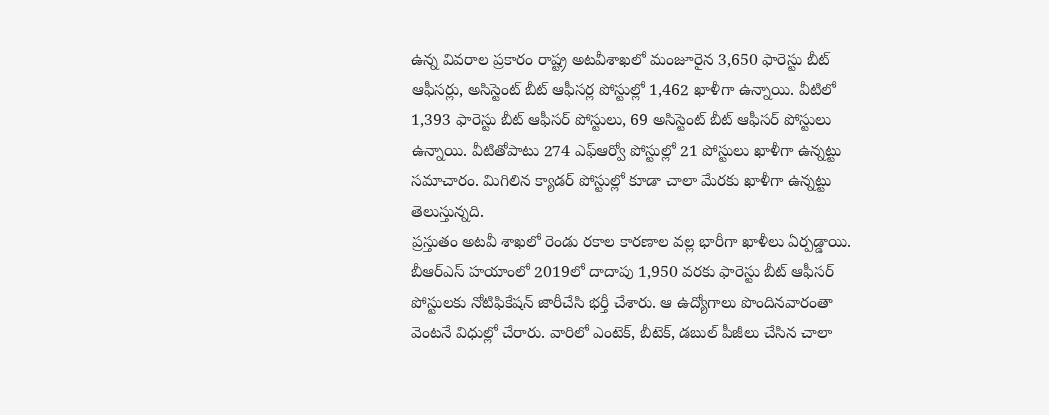ఉన్న వివరాల ప్రకారం రాష్ట్ర అటవీశాఖలో మంజూరైన 3,650 ఫారెస్టు బీట్ ఆఫీసర్లు, అసిస్టెంట్ బీట్ ఆఫీసర్ల పోస్టుల్లో 1,462 ఖాళీగా ఉన్నాయి. వీటిలో 1,393 ఫారెస్టు బీట్ ఆఫీసర్ పోస్టులు, 69 అసిస్టెంట్ బీట్ ఆఫీసర్ పోస్టులు ఉన్నాయి. వీటితోపాటు 274 ఎఫ్ఆర్వో పోస్టుల్లో 21 పోస్టులు ఖాళీగా ఉన్నట్టు సమాచారం. మిగిలిన క్యాడర్ పోస్టుల్లో కూడా చాలా మేరకు ఖాళీగా ఉన్నట్టు తెలుస్తున్నది.
ప్రస్తుతం అటవీ శాఖలో రెండు రకాల కారణాల వల్ల భారీగా ఖాళీలు ఏర్పడ్డాయి. బీఆర్ఎస్ హయాంలో 2019లో దాదాపు 1,950 వరకు ఫారెస్టు బీట్ ఆఫీసర్ పోస్టులకు నోటిఫికేషన్ జారీచేసి భర్తీ చేశారు. ఆ ఉద్యోగాలు పొందినవారంతా వెంటనే విధుల్లో చేరారు. వారిలో ఎంటెక్, బీటెక్, డబుల్ పీజీలు చేసిన చాలా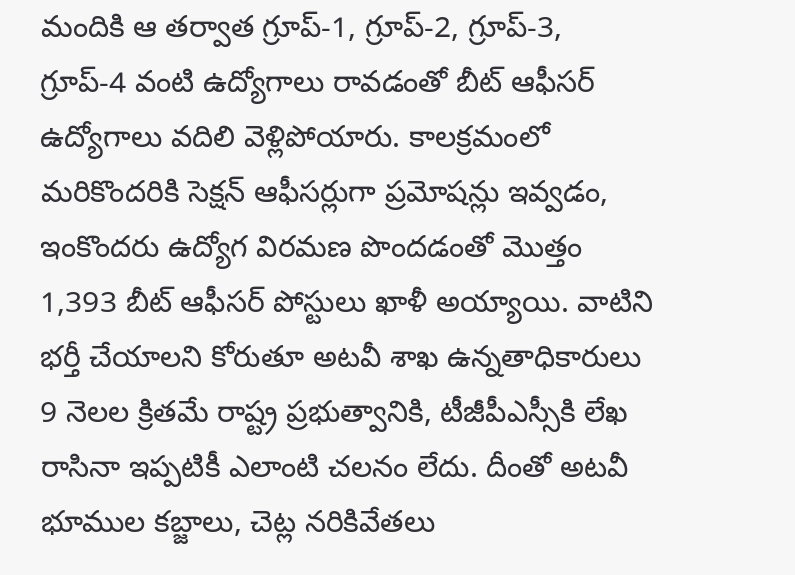మందికి ఆ తర్వాత గ్రూప్-1, గ్రూప్-2, గ్రూప్-3, గ్రూప్-4 వంటి ఉద్యోగాలు రావడంతో బీట్ ఆఫీసర్ ఉద్యోగాలు వదిలి వెళ్లిపోయారు. కాలక్రమంలో మరికొందరికి సెక్షన్ ఆఫీసర్లుగా ప్రమోషన్లు ఇవ్వడం, ఇంకొందరు ఉద్యోగ విరమణ పొందడంతో మొత్తం 1,393 బీట్ ఆఫీసర్ పోస్టులు ఖాళీ అయ్యాయి. వాటిని భర్తీ చేయాలని కోరుతూ అటవీ శాఖ ఉన్నతాధికారులు 9 నెలల క్రితమే రాష్ట్ర ప్రభుత్వానికి, టీజీపీఎస్సీకి లేఖ రాసినా ఇప్పటికీ ఎలాంటి చలనం లేదు. దీంతో అటవీ భూముల కబ్జాలు, చెట్ల నరికివేతలు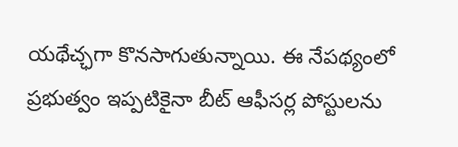యథేచ్ఛగా కొనసాగుతున్నాయి. ఈ నేపథ్యంలో ప్రభుత్వం ఇప్పటికైనా బీట్ ఆఫీసర్ల పోస్టులను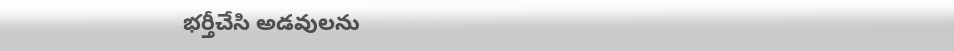భర్తీచేసి అడవులను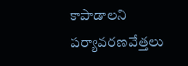కాపాడాలని పర్యావరణవేత్తలు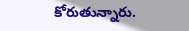కోరుతున్నారు.